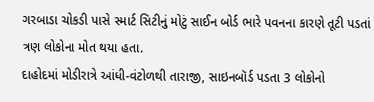ગરબાડા ચોકડી પાસે સ્માર્ટ સિટીનું મોટું સાઈન બોર્ડ ભારે પવનના કારણે તૂટી પડતાં ત્રણ લોકોના મોત થયા હતા.
દાહોદમાં મોડીરાત્રે આંધી-વંટોળથી તારાજી, સાઇનબૉર્ડ પડતા 3 લોકોનો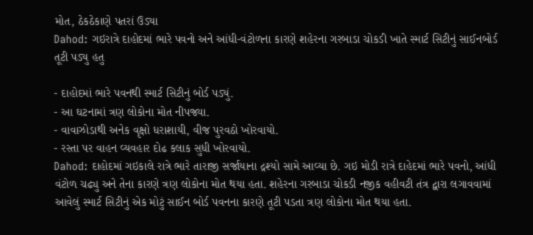મોત, ઠેકઠેકાણે પતરાં ઉડ્યા
Dahod: ગઇરાત્રે દાહોદમાં ભારે પવનો અને આંધી-વંટોળના કારણે શહેરના ગરબાડા ચોકડી ખાતે સ્માર્ટ સિટીનું સાઈનબોર્ડ તૂટી પડ્યુ હતુ

- દાહોદમાં ભારે પવનથી સ્માર્ટ સિટીનું બોર્ડ પડ્યું.
- આ ઘટનામાં ત્રણ લોકોના મોત નીપજ્યા.
- વાવાઝોડાથી અનેક વૃક્ષો ધરાશાયી, વીજ પુરવઠો ખોરવાયો.
- રસ્તા પર વાહન વ્યવહાર દોઢ કલાક સુધી ખોરવાયો.
Dahod: દાહોદમાં ગઇકાલે રાત્રે ભારે તારાજી સર્જાયાના દ્રશ્યો સામે આવ્યા છે. ગઇ મોડી રાત્રે દાહેદમાં ભારે પવનો, આંધી વંટોળ ચઢ્યુ અને તેના કારણે ત્રણ લોકોના મોત થયા હતા. શહેરના ગરબાડા ચોકડી નજીક વહીવટી તંત્ર દ્વારા લગાવવામાં આવેલું સ્માર્ટ સિટીનું એક મોટું સાઈન બોર્ડ પવનના કારણે તૂટી પડતા ત્રણ લોકોના મોત થયા હતા.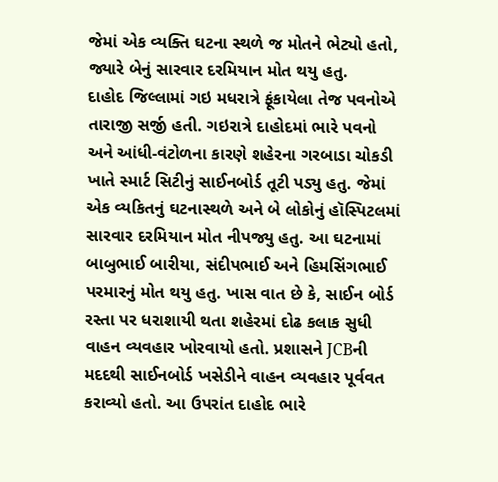જેમાં એક વ્યક્તિ ઘટના સ્થળે જ મોતને ભેટ્યો હતો, જ્યારે બેનું સારવાર દરમિયાન મોત થયુ હતુ.
દાહોદ જિલ્લામાં ગઇ મધરાત્રે ફૂંકાયેલા તેજ પવનોએ તારાજી સર્જી હતી. ગઇરાત્રે દાહોદમાં ભારે પવનો અને આંધી-વંટોળના કારણે શહેરના ગરબાડા ચોકડી ખાતે સ્માર્ટ સિટીનું સાઈનબોર્ડ તૂટી પડ્યુ હતુ. જેમાં એક વ્યકિતનું ઘટનાસ્થળે અને બે લોકોનું હૉસ્પિટલમાં સારવાર દરમિયાન મોત નીપજ્યુ હતુ. આ ઘટનામાં બાબુભાઈ બારીયા, સંદીપભાઈ અને હિમસિંગભાઈ પરમારનું મોત થયુ હતુ. ખાસ વાત છે કે, સાઈન બોર્ડ રસ્તા પર ધરાશાયી થતા શહેરમાં દોઢ કલાક સુધી વાહન વ્યવહાર ખોરવાયો હતો. પ્રશાસને JCBની મદદથી સાઈનબોર્ડ ખસેડીને વાહન વ્યવહાર પૂર્વવત કરાવ્યો હતો. આ ઉપરાંત દાહોદ ભારે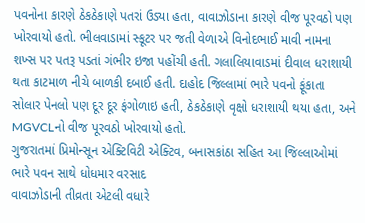પવનોના કારણે ઠેકઠેકાણે પતરાં ઉડ્યા હતા, વાવાઝોડાના કારણે વીજ પૂરવઠો પણ ખોરવાયો હતો. ભીલવાડામાં સ્કૂટર પર જતી વેળાએ વિનોદભાઈ માવી નામના શખ્સ પર પતરૂ પડતાં ગંભીર ઇજા પહોંચી હતી. ગલાલિયાવાડમાં દીવાલ ધરાશાયી થતા કાટમાળ નીચે બાળકી દબાઈ હતી. દાહોદ જિલ્લામાં ભારે પવનો ફૂંકાતા સોલાર પેનલો પણ દૂર દૂર ફંગોળાઇ હતી, ઠેકઠેકાણે વૃક્ષો ધરાશાયી થયા હતા, અને MGVCLનો વીજ પૂરવઠો ખોરવાયો હતો.
ગુજરાતમાં પ્રિમોન્સૂન એક્ટિવિટી એક્ટિવ, બનાસકાંઠા સહિત આ જિલ્લાઓમાં ભારે પવન સાથે ધોધમાર વરસાદ
વાવાઝોડાની તીવ્રતા એટલી વધારે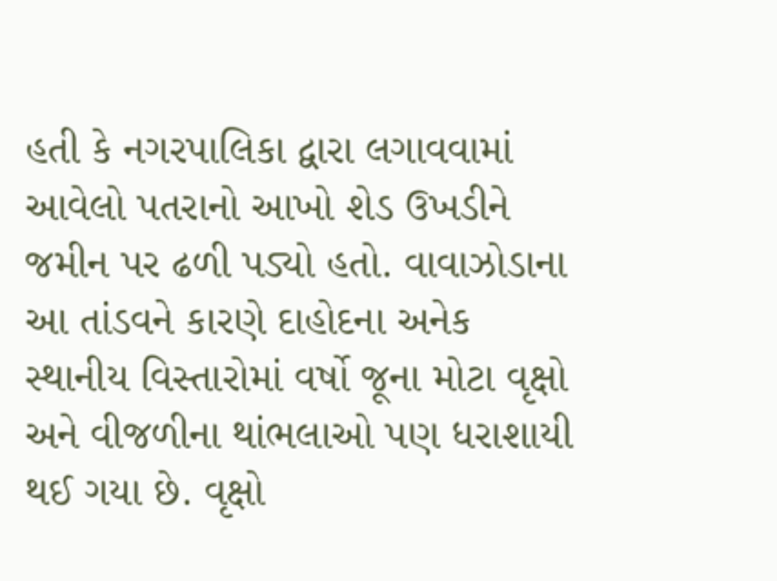હતી કે નગરપાલિકા દ્વારા લગાવવામાં આવેલો પતરાનો આખો શેડ ઉખડીને જમીન પર ઢળી પડ્યો હતો. વાવાઝોડાના આ તાંડવને કારણે દાહોદના અનેક સ્થાનીય વિસ્તારોમાં વર્ષો જૂના મોટા વૃક્ષો અને વીજળીના થાંભલાઓ પણ ધરાશાયી થઈ ગયા છે. વૃક્ષો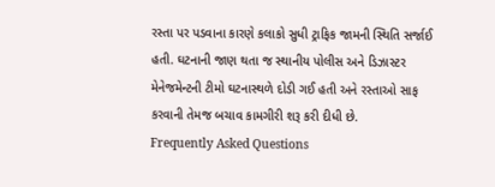રસ્તા પર પડવાના કારણે કલાકો સુધી ટ્રાફિક જામની સ્થિતિ સર્જાઈ હતી. ઘટનાની જાણ થતા જ સ્થાનીય પોલીસ અને ડિઝાસ્ટર મેનેજમેન્ટની ટીમો ઘટનાસ્થળે દોડી ગઈ હતી અને રસ્તાઓ સાફ કરવાની તેમજ બચાવ કામગીરી શરૂ કરી દીધી છે.
Frequently Asked Questions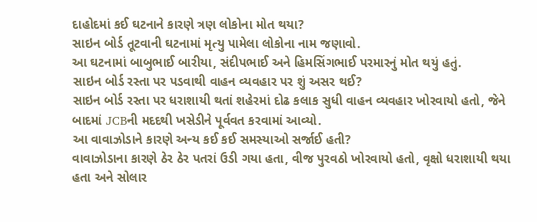દાહોદમાં કઈ ઘટનાને કારણે ત્રણ લોકોના મોત થયા?
સાઇન બોર્ડ તૂટવાની ઘટનામાં મૃત્યુ પામેલા લોકોના નામ જણાવો.
આ ઘટનામાં બાબુભાઈ બારીયા, સંદીપભાઈ અને હિમસિંગભાઈ પરમારનું મોત થયું હતું.
સાઇન બોર્ડ રસ્તા પર પડવાથી વાહન વ્યવહાર પર શું અસર થઈ?
સાઇન બોર્ડ રસ્તા પર ધરાશાયી થતાં શહેરમાં દોઢ કલાક સુધી વાહન વ્યવહાર ખોરવાયો હતો, જેને બાદમાં JCBની મદદથી ખસેડીને પૂર્વવત કરવામાં આવ્યો.
આ વાવાઝોડાને કારણે અન્ય કઈ કઈ સમસ્યાઓ સર્જાઈ હતી?
વાવાઝોડાના કારણે ઠેર ઠેર પતરાં ઉડી ગયા હતા, વીજ પુરવઠો ખોરવાયો હતો, વૃક્ષો ધરાશાયી થયા હતા અને સોલાર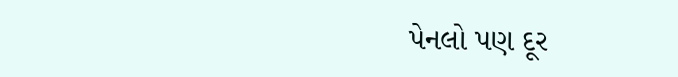પેનલો પણ દૂર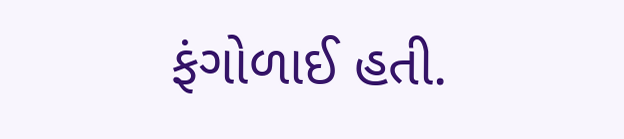ફંગોળાઈ હતી.